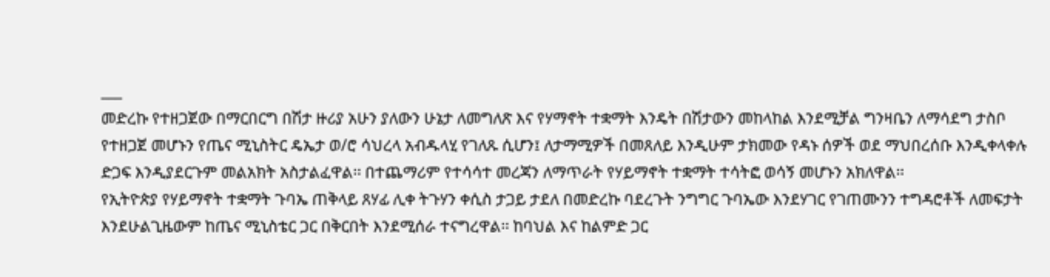___
መድረኩ የተዘጋጀው በማርበርግ በሽታ ዙሪያ አሁን ያለውን ሁኔታ ለመግለጽ እና የሃማኖት ተቋማት እንዴት በሽታውን መከላከል እንደሚቻል ግንዛቤን ለማሳደግ ታስቦ የተዘጋጀ መሆኑን የጤና ሚኒስትር ዴኤታ ወ/ሮ ሳህረላ አብዱላሂ የገለጹ ሲሆን፤ ለታማሚዎች በመጸለይ እንዲሁም ታክመው የዳኑ ሰዎች ወደ ማህበረሰቡ እንዲቀላቀሉ ድጋፍ እንዲያደርጉም መልአክት አስታልፈዋል፡፡ በተጨማሪም የተሳሳተ መረጃን ለማጥራት የሃይማኖት ተቋማት ተሳትፎ ወሳኝ መሆኑን አክለዋል፡፡
የኢትዮጵያ የሃይማኖት ተቋማት ጉባኤ ጠቅላይ ጸሃፊ ሊቀ ትጉሃን ቀሲስ ታጋይ ታደለ በመድረኩ ባደረጉት ንግግር ጉባኤው እንደሃገር የገጠሙንን ተግዳሮቶች ለመፍታት እንደሁልጊዜውም ከጤና ሚኒስቴር ጋር በቅርበት እንደሚሰራ ተናግረዋል፡፡ ከባህል እና ከልምድ ጋር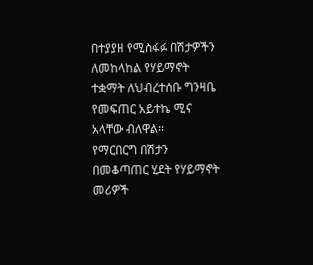በተያያዘ የሚስፋፉ በሽታዎችን ለመከላከል የሃይማኖት ተቋማት ለህብረተሰቡ ግንዛቤ የመፍጠር አይተኬ ሚና አላቸው ብለዋል፡፡
የማርበርግ በሽታን በመቆጣጠር ሂደት የሃይማኖት መሪዎች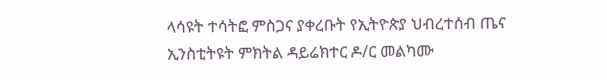ላሳዩት ተሳትፎ ምስጋና ያቀረቡት የኢትዮጵያ ህብረተሰብ ጤና ኢንስቲትዩት ምክትል ዳይሬክተር ዶ/ር መልካሙ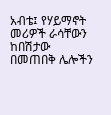አብቴ፤ የሃይማኖት መሪዎች ራሳቸውን ከበሽታው በመጠበቅ ሌሎችን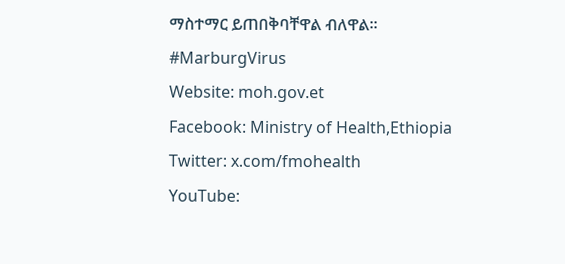ማስተማር ይጠበቅባቸዋል ብለዋል፡፡
#MarburgVirus
Website: moh.gov.et
Facebook: Ministry of Health,Ethiopia
Twitter: x.com/fmohealth
YouTube: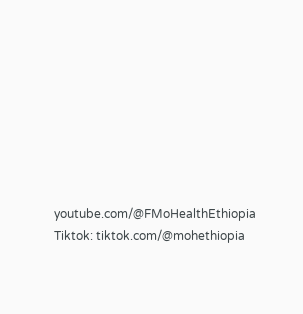youtube.com/@FMoHealthEthiopia
Tiktok: tiktok.com/@mohethiopia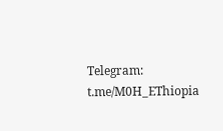Telegram: t.me/M0H_EThiopia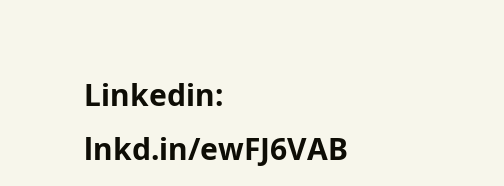Linkedin: lnkd.in/ewFJ6VAB